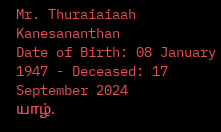Mr. Thuraiaiaah Kanesananthan
Date of Birth: 08 January 1947 - Deceased: 17 September 2024
யாழ்.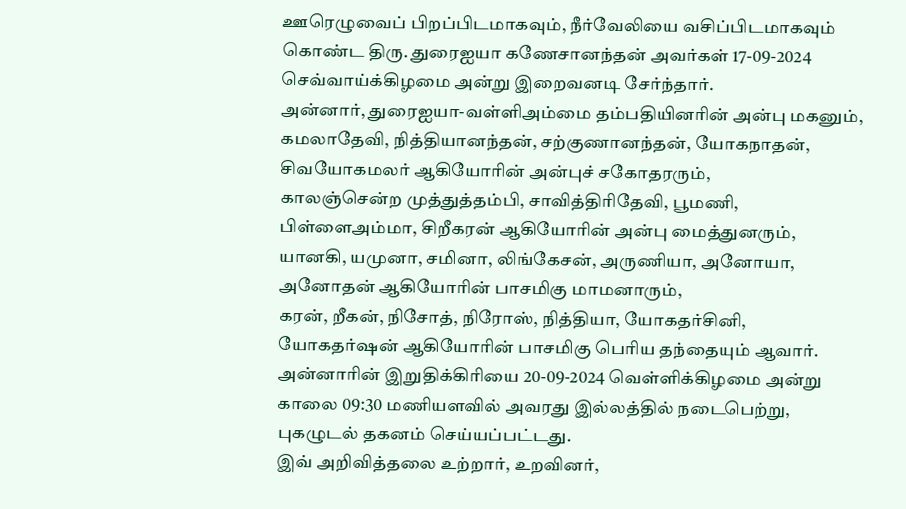ஊரெழுவைப் பிறப்பிடமாகவும், நீர்வேலியை வசிப்பிடமாகவும் கொண்ட திரு. துரைஐயா கணேசானந்தன் அவர்கள் 17-09-2024 செவ்வாய்க்கிழமை அன்று இறைவனடி சேர்ந்தார்.
அன்னார், துரைஐயா-வள்ளிஅம்மை தம்பதியினரின் அன்பு மகனும்,
கமலாதேவி, நித்தியானந்தன், சற்குணானந்தன், யோகநாதன், சிவயோகமலர் ஆகியோரின் அன்புச் சகோதரரும்,
காலஞ்சென்ற முத்துத்தம்பி, சாவித்திரிதேவி, பூமணி, பிள்ளைஅம்மா, சிறீகரன் ஆகியோரின் அன்பு மைத்துனரும்,
யானகி, யமுனா, சமினா, லிங்கேசன், அருணியா, அனோயா, அனோதன் ஆகியோரின் பாசமிகு மாமனாரும்,
கரன், றீகன், நிசோத், நிரோஸ், நித்தியா, யோகதர்சினி, யோகதர்ஷன் ஆகியோரின் பாசமிகு பெரிய தந்தையும் ஆவார்.
அன்னாரின் இறுதிக்கிரியை 20-09-2024 வெள்ளிக்கிழமை அன்று காலை 09:30 மணியளவில் அவரது இல்லத்தில் நடைபெற்று, புகழுடல் தகனம் செய்யப்பட்டது.
இவ் அறிவித்தலை உற்றார், உறவினர்,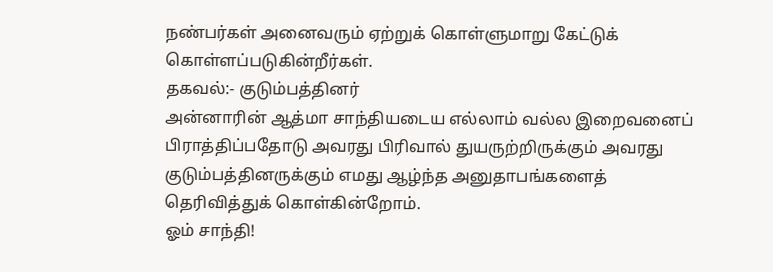நண்பர்கள் அனைவரும் ஏற்றுக் கொள்ளுமாறு கேட்டுக் கொள்ளப்படுகின்றீர்கள்.
தகவல்:- குடும்பத்தினர்
அன்னாரின் ஆத்மா சாந்தியடைய எல்லாம் வல்ல இறைவனைப் பிராத்திப்பதோடு அவரது பிரிவால் துயருற்றிருக்கும் அவரது குடும்பத்தினருக்கும் எமது ஆழ்ந்த அனுதாபங்களைத் தெரிவித்துக் கொள்கின்றோம்.
ஓம் சாந்தி!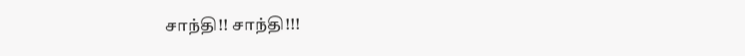சாந்தி!! சாந்தி!!!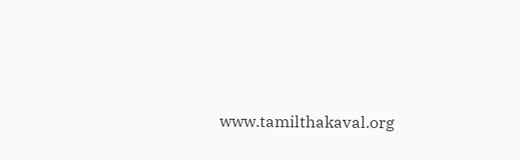www.tamilthakaval.org